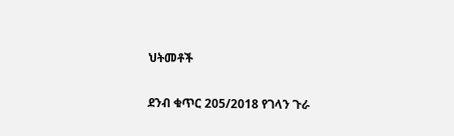ህትመቶች

ደንብ ቁጥር 205/2018 የገላን ጉራ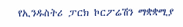የኢንዱስትሪ ፓርክ ኮርፖሬሽን ማቋቋሚያ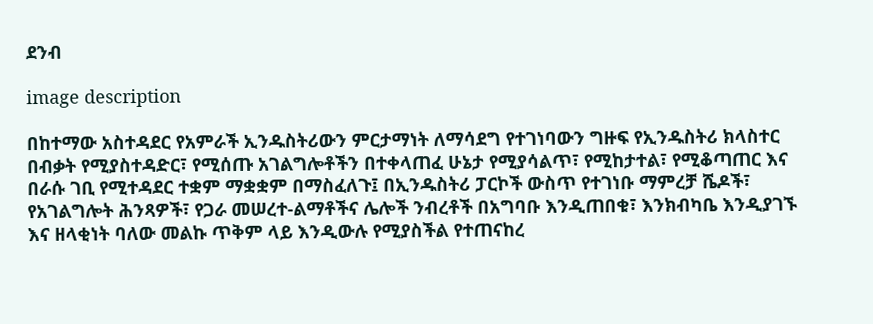ደንብ

image description

በከተማው አስተዳደር የአምራች ኢንዱስትሪውን ምርታማነት ለማሳደግ የተገነባውን ግዙፍ የኢንዱስትሪ ክላስተር በብቃት የሚያስተዳድር፣ የሚሰጡ አገልግሎቶችን በተቀላጠፈ ሁኔታ የሚያሳልጥ፣ የሚከታተል፣ የሚቆጣጠር እና በራሱ ገቢ የሚተዳደር ተቋም ማቋቋም በማስፈለጉ፤ በኢንዱስትሪ ፓርኮች ውስጥ የተገነቡ ማምረቻ ሼዶች፣ የአገልግሎት ሕንጻዎች፣ የጋራ መሠረተ-ልማቶችና ሌሎች ንብረቶች በአግባቡ እንዲጠበቁ፣ እንክብካቤ እንዲያገኙ እና ዘላቂነት ባለው መልኩ ጥቅም ላይ እንዲውሉ የሚያስችል የተጠናከረ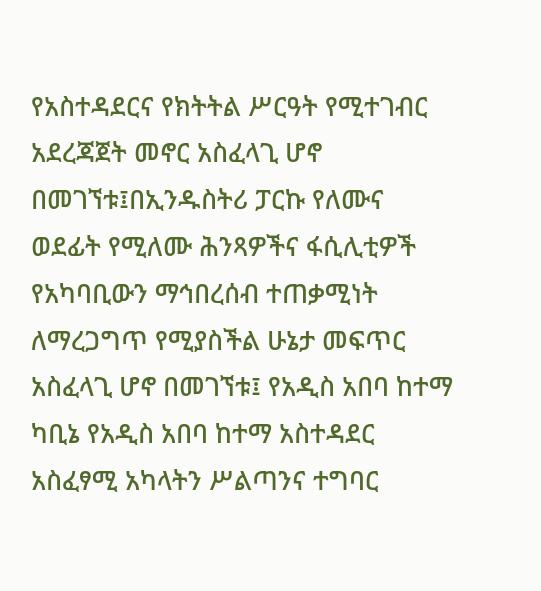የአስተዳደርና የክትትል ሥርዓት የሚተገብር አደረጃጀት መኖር አስፈላጊ ሆኖ በመገኘቱ፤በኢንዱስትሪ ፓርኩ የለሙና ወደፊት የሚለሙ ሕንጻዎችና ፋሲሊቲዎች የአካባቢውን ማኅበረሰብ ተጠቃሚነት ለማረጋግጥ የሚያስችል ሁኔታ መፍጥር አስፈላጊ ሆኖ በመገኘቱ፤ የአዲስ አበባ ከተማ ካቢኔ የአዲስ አበባ ከተማ አስተዳደር አስፈፃሚ አካላትን ሥልጣንና ተግባር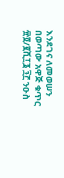እንደገና ለመወሠን በወጣው አዋጅ ቁጥር ፹፬/፪ሺ፲፮ ፺፫ ንዑስ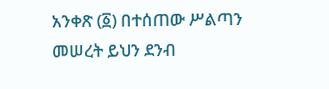አንቀጽ (፩) በተሰጠው ሥልጣን መሠረት ይህን ደንብ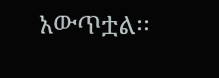አውጥቷል፡፡